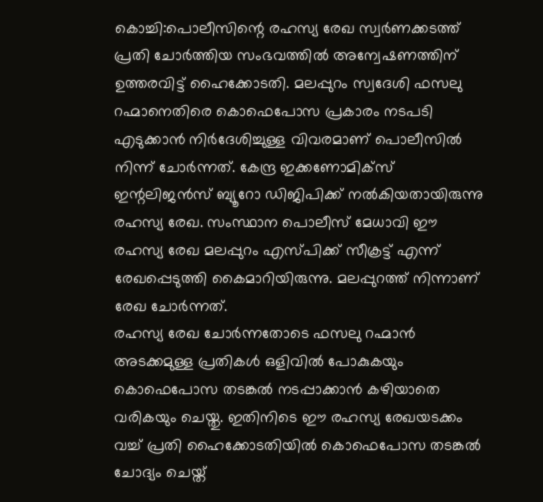കൊച്ചി:പൊലീസിന്റെ രഹസ്യ രേഖ സ്വർണക്കടത്ത് പ്രതി ചോർത്തിയ സംഭവത്തിൽ അന്വേഷണത്തിന് ഉത്തരവിട്ട് ഹൈക്കോടതി. മലപ്പുറം സ്വദേശി ഫസലു റഹ്മാനെതിരെ കൊഫെപോസ പ്രകാരം നടപടി എടുക്കാൻ നിർദേശിച്ചുള്ള വിവരമാണ് പൊലീസിൽ നിന്ന് ചോർന്നത്. കേന്ദ്ര ഇക്കണോമിക്സ് ഇന്റലിജൻസ് ബ്യൂറോ ഡിജിപിക്ക് നൽകിയതായിരുന്നു രഹസ്യ രേഖ. സംസ്ഥാന പൊലീസ് മേധാവി ഈ രഹസ്യ രേഖ മലപ്പുറം എസ്പിക്ക് സീക്രട്ട് എന്ന് രേഖപ്പെടുത്തി കൈമാറിയിരുന്നു. മലപ്പുറത്ത് നിന്നാണ് രേഖ ചോർന്നത്.
രഹസ്യ രേഖ ചോർന്നതോടെ ഫസലു റഹ്മാൻ അടക്കമുള്ള പ്രതികൾ ഒളിവിൽ പോകുകയും കൊഫെപോസ തടങ്കൽ നടപ്പാക്കാൻ കഴിയാതെ വരികയും ചെയ്തു. ഇതിനിടെ ഈ രഹസ്യ രേഖയടക്കം വച്ച് പ്രതി ഹൈക്കോടതിയിൽ കൊഫെപോസ തടങ്കൽ ചോദ്യം ചെയ്ത്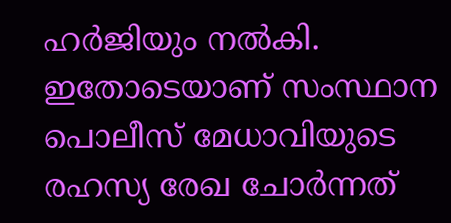ഹർജിയും നൽകി. ഇതോടെയാണ് സംസ്ഥാന പൊലീസ് മേധാവിയുടെ രഹസ്യ രേഖ ചോർന്നത്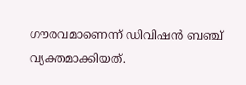ഗൗരവമാണെന്ന് ഡിവിഷൻ ബഞ്ച് വ്യക്തമാക്കിയത്.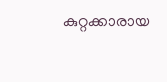കുറ്റക്കാരായ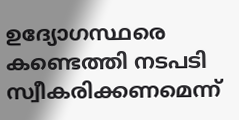ഉദ്യോഗസ്ഥരെ കണ്ടെത്തി നടപടി സ്വീകരിക്കണമെന്ന്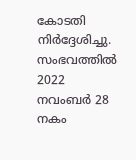കോടതി നിർദ്ദേശിച്ചു. സംഭവത്തിൽ 2022 നവംബർ 28 നകം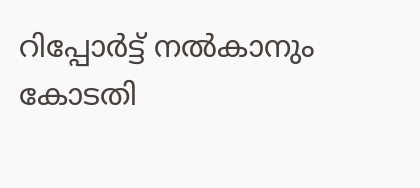റിപ്പോർട്ട് നൽകാനും കോടതി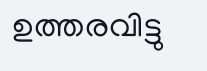ഉത്തരവിട്ടു